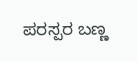ಪರಸ್ಪರ ಬಣ್ಣ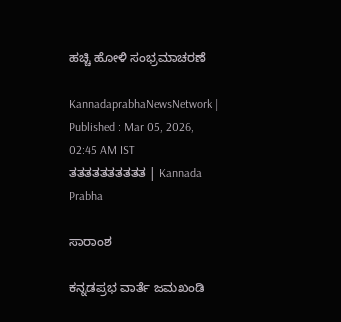ಹಚ್ಚಿ ಹೋಳಿ ಸಂಭ್ರಮಾಚರಣೆ

KannadaprabhaNewsNetwork |
Published : Mar 05, 2026, 02:45 AM IST
ತತತತತತತತತತ | Kannada Prabha

ಸಾರಾಂಶ

ಕನ್ನಡಪ್ರಭ ವಾರ್ತೆ ಜಮಖಂಡಿ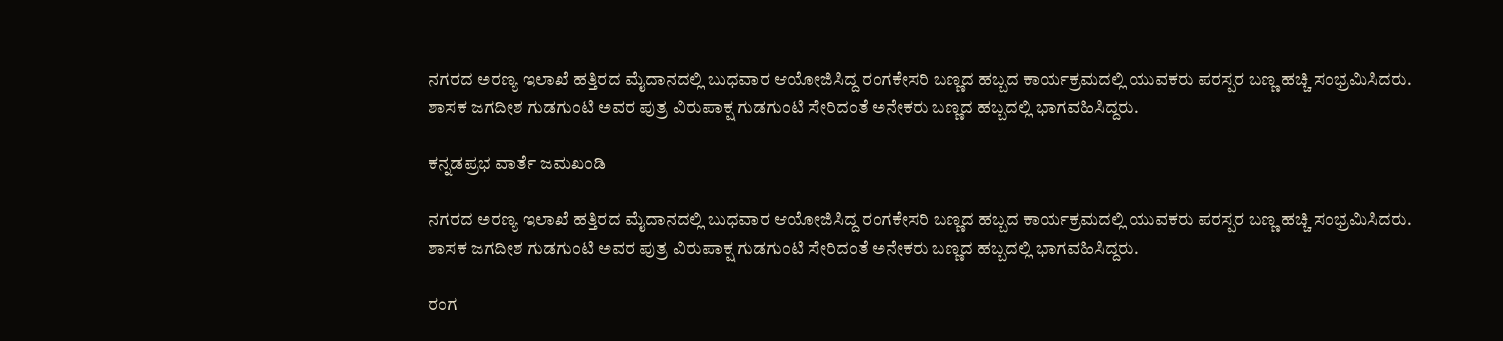ನಗರದ ಅರಣ್ಯ ಇಲಾಖೆ ಹತ್ತಿರದ ಮೈದಾನದಲ್ಲಿ ಬುಧವಾರ ಆಯೋಜಿಸಿದ್ದ ರಂಗಕೇಸರಿ ಬಣ್ಣದ ಹಬ್ಬದ ಕಾರ್ಯಕ್ರಮದಲ್ಲಿ ಯುವಕರು ಪರಸ್ಪರ ಬಣ್ಣ ಹಚ್ಚಿ ಸಂಭ್ರಮಿಸಿದರು. ಶಾಸಕ ಜಗದೀಶ ಗುಡಗುಂಟಿ ಅವರ ಪುತ್ರ ವಿರುಪಾಕ್ಷ ಗುಡಗುಂಟಿ ಸೇರಿದಂತೆ ಅನೇಕರು ಬಣ್ಣದ ಹಬ್ಬದಲ್ಲಿ ಭಾಗವಹಿಸಿದ್ದರು.

ಕನ್ನಡಪ್ರಭ ವಾರ್ತೆ ಜಮಖಂಡಿ

ನಗರದ ಅರಣ್ಯ ಇಲಾಖೆ ಹತ್ತಿರದ ಮೈದಾನದಲ್ಲಿ ಬುಧವಾರ ಆಯೋಜಿಸಿದ್ದ ರಂಗಕೇಸರಿ ಬಣ್ಣದ ಹಬ್ಬದ ಕಾರ್ಯಕ್ರಮದಲ್ಲಿ ಯುವಕರು ಪರಸ್ಪರ ಬಣ್ಣ ಹಚ್ಚಿ ಸಂಭ್ರಮಿಸಿದರು. ಶಾಸಕ ಜಗದೀಶ ಗುಡಗುಂಟಿ ಅವರ ಪುತ್ರ ವಿರುಪಾಕ್ಷ ಗುಡಗುಂಟಿ ಸೇರಿದಂತೆ ಅನೇಕರು ಬಣ್ಣದ ಹಬ್ಬದಲ್ಲಿ ಭಾಗವಹಿಸಿದ್ದರು.

ರಂಗ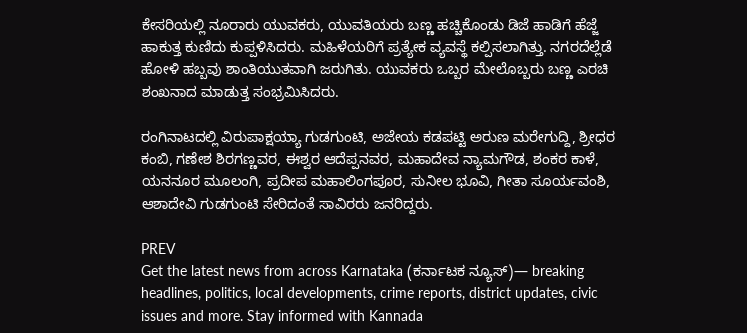ಕೇಸರಿಯಲ್ಲಿ ನೂರಾರು ಯುವಕರು, ಯುವತಿಯರು ಬಣ್ಣ ಹಚ್ಚಿಕೊಂಡು ಡಿಜೆ ಹಾಡಿಗೆ ಹೆಜ್ಜೆ ಹಾಕುತ್ತ ಕುಣಿದು ಕುಪ್ಪಳಿಸಿದರು. ಮಹಿಳೆಯರಿಗೆ ಪ್ರತ್ಯೇಕ ವ್ಯವಸ್ಥೆ ಕಲ್ಪಿಸಲಾಗಿತ್ತು. ನಗರದೆಲ್ಲೆಡೆ ಹೋಳಿ ಹಬ್ಬವು ಶಾಂತಿಯುತವಾಗಿ ಜರುಗಿತು. ಯುವಕರು ಒಬ್ಬರ ಮೇಲೊಬ್ಬರು ಬಣ್ಣ ಎರಚಿ ಶಂಖನಾದ ಮಾಡುತ್ತ ಸಂಭ್ರಮಿಸಿದರು.

ರಂಗಿನಾಟದಲ್ಲಿ ವಿರುಪಾಕ್ಷಯ್ಯಾ ಗುಡಗುಂಟಿ, ಅಜೇಯ ಕಡಪಟ್ಟಿ ಅರುಣ ಮರೇಗುದ್ದಿ, ಶ್ರೀಧರ ಕಂಬಿ, ಗಣೇಶ ಶಿರಗಣ್ಣವರ, ಈಶ್ವರ ಆದೆಪ್ಪನವರ, ಮಹಾದೇವ ನ್ಯಾಮಗೌಡ, ಶಂಕರ ಕಾಳೆ, ಯನನೂರ ಮೂಲಂಗಿ, ಪ್ರದೀಪ ಮಹಾಲಿಂಗಪೂರ, ಸುನೀಲ ಭೂವಿ, ಗೀತಾ ಸೂರ್ಯವಂಶಿ, ಆಶಾದೇವಿ ಗುಡಗುಂಟಿ ಸೇರಿದಂತೆ ಸಾವಿರರು ಜನರಿದ್ದರು.

PREV
Get the latest news from across Karnataka (ಕರ್ನಾಟಕ ನ್ಯೂಸ್)— breaking headlines, politics, local developments, crime reports, district updates, civic issues and more. Stay informed with Kannada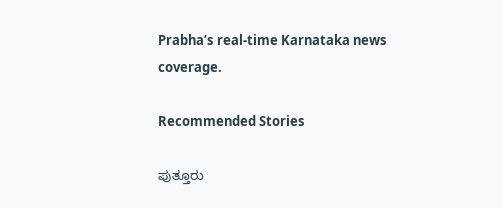Prabha’s real‑time Karnataka news coverage.

Recommended Stories

ಪುತ್ತೂರು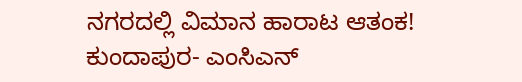ನಗರದಲ್ಲಿ ವಿಮಾನ ಹಾರಾಟ ಆತಂಕ!
ಕುಂದಾಪುರ- ಎಂಸಿಎನ್‌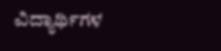ವಿದ್ಯಾರ್ಥಿಗಳ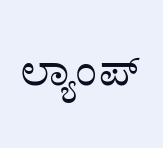ಲ್ಯಾಂಪ್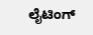ಲೈಟಿಂಗ್